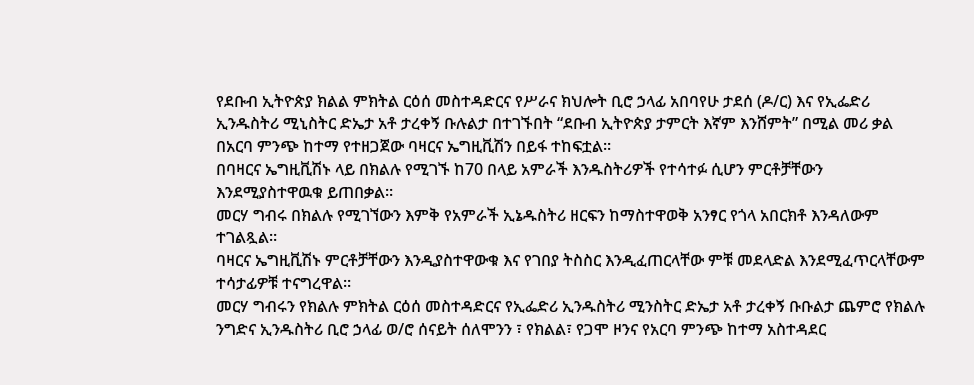የደቡብ ኢትዮጵያ ክልል ምክትል ርዕሰ መስተዳድርና የሥራና ክህሎት ቢሮ ኃላፊ አበባየሁ ታደሰ (ዶ/ር) እና የኢፌድሪ ኢንዱስትሪ ሚኒስትር ድኤታ አቶ ታረቀኝ ቡሉልታ በተገኙበት “ደቡብ ኢትዮጵያ ታምርት እኛም እንሸምት” በሚል መሪ ቃል በአርባ ምንጭ ከተማ የተዘጋጀው ባዛርና ኤግዚቪሽን በይፋ ተከፍቷል።
በባዛርና ኤግዚቪሽኑ ላይ በክልሉ የሚገኙ ከ70 በላይ አምራች እንዱስትሪዎች የተሳተፉ ሲሆን ምርቶቻቸውን እንደሚያስተዋዉቁ ይጠበቃል።
መርሃ ግብሩ በክልሉ የሚገኘውን እምቅ የአምራች ኢኔዱስትሪ ዘርፍን ከማስተዋወቅ አንፃር የጎላ አበርክቶ እንዳለውም ተገልጿል።
ባዛርና ኤግዚቪሽኑ ምርቶቻቸውን እንዲያስተዋውቁ እና የገበያ ትስስር እንዲፈጠርላቸው ምቹ መደላድል እንደሚፈጥርላቸውም ተሳታፊዎቹ ተናግረዋል።
መርሃ ግብሩን የክልሉ ምክትል ርዕሰ መስተዳድርና የኢፌድሪ ኢንዱስትሪ ሚንስትር ድኤታ አቶ ታረቀኝ ቡቡልታ ጨምሮ የክልሉ ንግድና ኢንዱስትሪ ቢሮ ኃላፊ ወ/ሮ ሰናይት ሰለሞንን ፣ የክልል፣ የጋሞ ዞንና የአርባ ምንጭ ከተማ አስተዳደር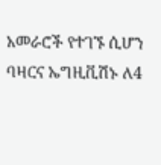አመራሮች የተገኙ ሲሆን ባዛርና ኤግዚቪሽኑ ለ4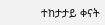ተከታታይ ቀናት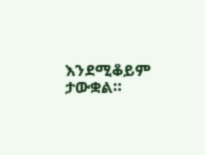እንደሚቆይም ታውቋል።